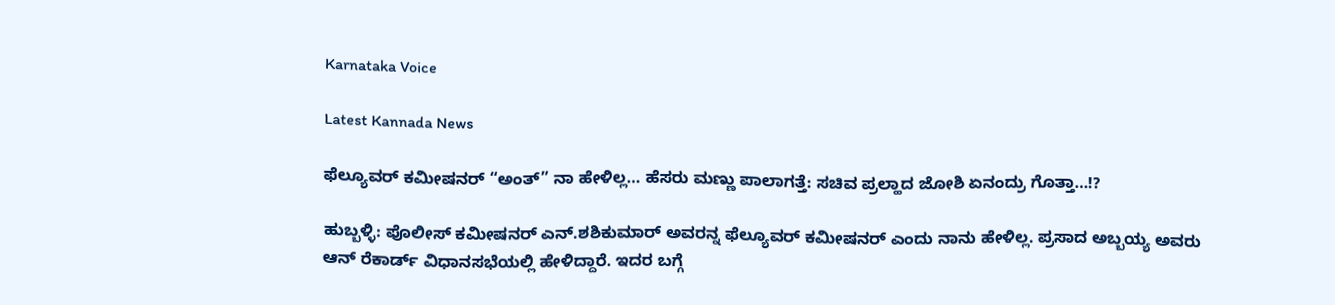Karnataka Voice

Latest Kannada News

ಫೆಲ್ಯೂವರ್ ಕಮೀಷನರ್ “ಅಂತ್” ನಾ ಹೇಳಿಲ್ಲ… ಹೆಸರು ಮಣ್ಣು ಪಾಲಾಗತ್ತೆ: ಸಚಿವ ಪ್ರಲ್ಹಾದ ಜೋಶಿ ಏನಂದ್ರು ಗೊತ್ತಾ…!?

ಹುಬ್ಬಳ್ಳಿ: ಪೊಲೀಸ್ ಕಮೀಷನರ್ ಎನ್.ಶಶಿಕುಮಾರ್ ಅವರನ್ನ ಫೆಲ್ಯೂವರ್ ಕಮೀಷನರ್ ಎಂದು ನಾನು ಹೇಳಿಲ್ಲ. ಪ್ರಸಾದ ಅಬ್ಬಯ್ಯ ಅವರು ಆನ್ ರೆಕಾರ್ಡ್ ವಿಧಾನಸಭೆಯಲ್ಲಿ ಹೇಳಿದ್ದಾರೆ. ಇದರ ಬಗ್ಗೆ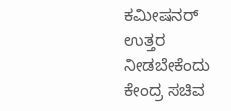ಕಮೀಷನರ್ ಉತ್ತರ ನೀಡಬೇಕೆಂದು ಕೇಂದ್ರ ಸಚಿವ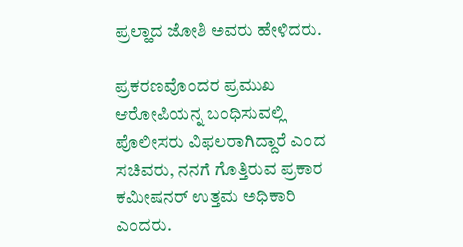ಪ್ರಲ್ಹಾದ ಜೋಶಿ ಅವರು ಹೇಳಿದರು.

ಪ್ರಕರಣವೊಂದರ ಪ್ರಮುಖ ಆರೋಪಿಯನ್ನ ಬಂಧಿಸುವಲ್ಲಿ ಪೊಲೀಸರು ವಿಫಲರಾಗಿದ್ದಾರೆ ಎಂದ ಸಚಿವರು, ನನಗೆ ಗೊತ್ತಿರುವ ಪ್ರಕಾರ ಕಮೀಷನರ್ ಉತ್ತಮ‌ ಅಧಿಕಾರಿ ಎಂದರು.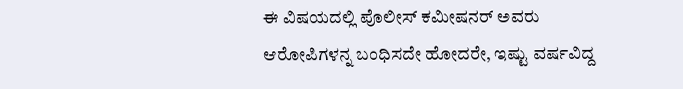ಈ ವಿಷಯದಲ್ಲಿ ಪೊಲೀಸ್ ಕಮೀಷನರ್ ಅವರು ಆರೋಪಿಗಳನ್ನ ಬಂಧಿಸದೇ ಹೋದರೇ, ಇಷ್ಟು ವರ್ಷವಿದ್ದ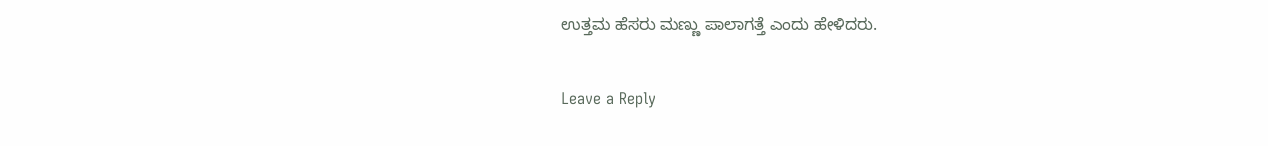ಉತ್ತಮ ಹೆಸರು ಮಣ್ಣು ಪಾಲಾಗತ್ತೆ ಎಂದು ಹೇಳಿದರು.

Leave a Reply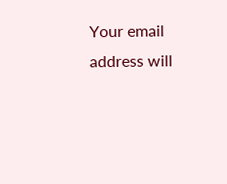Your email address will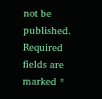not be published. Required fields are marked *